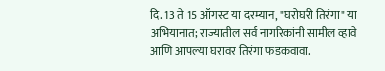दि. 13 ते 15 ऑगस्ट या दरम्यान, "घरोघरी तिरंगा" या अभियानात; राज्यातील सर्व नागरिकांनी सामील व्हावे आणि आपल्या घरावर तिरंगा फडकवावा.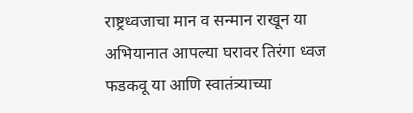राष्ट्रध्वजाचा मान व सन्मान राखून या अभियानात आपल्या घरावर तिरंगा ध्वज फडकवू या आणि स्वातंत्र्याच्या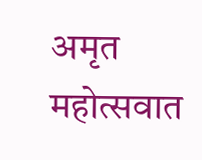अमृत महोत्सवात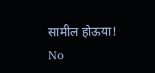सामील होऊया!
No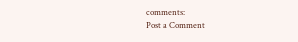comments:
Post a Comment